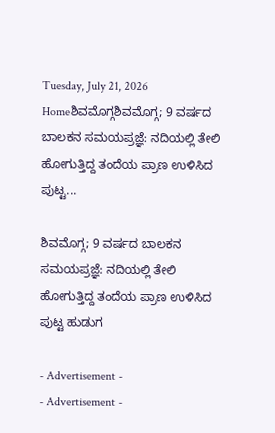Tuesday, July 21, 2026
Homeಶಿವಮೊಗ್ಗಶಿವಮೊಗ್ಗ; 9 ವರ್ಷದ ಬಾಲಕನ ಸಮಯಪ್ರಜ್ಞೆ: ನದಿಯಲ್ಲಿ ತೇಲಿ ಹೋಗುತ್ತಿದ್ದ ತಂದೆಯ ಪ್ರಾಣ ಉಳಿಸಿದ ಪುಟ್ಟ...

ಶಿವಮೊಗ್ಗ; 9 ವರ್ಷದ ಬಾಲಕನ ಸಮಯಪ್ರಜ್ಞೆ: ನದಿಯಲ್ಲಿ ತೇಲಿ ಹೋಗುತ್ತಿದ್ದ ತಂದೆಯ ಪ್ರಾಣ ಉಳಿಸಿದ ಪುಟ್ಟ ಹುಡುಗ

- Advertisement -
- Advertisement -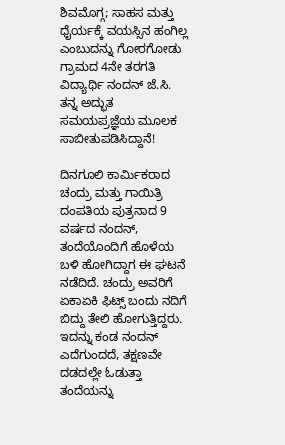ಶಿವಮೊಗ್ಗ; ಸಾಹಸ ಮತ್ತು ಧೈರ್ಯಕ್ಕೆ ವಯಸ್ಸಿನ ಹಂಗಿಲ್ಲ ಎಂಬುದನ್ನು ಗೋರಗೋಡು ಗ್ರಾಮದ 4ನೇ ತರಗತಿ ವಿದ್ಯಾರ್ಥಿ ನಂದನ್ ಜೆ.ಸಿ. ತನ್ನ ಅದ್ಭುತ ಸಮಯಪ್ರಜ್ಞೆಯ ಮೂಲಕ ಸಾಬೀತುಪಡಿಸಿದ್ದಾನೆ!

ದಿನಗೂಲಿ ಕಾರ್ಮಿಕರಾದ ಚಂದ್ರು ಮತ್ತು ಗಾಯಿತ್ರಿ ದಂಪತಿಯ ಪುತ್ರನಾದ 9 ವರ್ಷದ ನಂದನ್, ತಂದೆಯೊಂದಿಗೆ ಹೊಳೆಯ ಬಳಿ ಹೋಗಿದ್ದಾಗ ಈ ಘಟನೆ ನಡೆದಿದೆ. ಚಂದ್ರು ಅವರಿಗೆ ಏಕಾಏಕಿ ಫಿಟ್ಸ್ ಬಂದು ನದಿಗೆ ಬಿದ್ದು ತೇಲಿ ಹೋಗುತ್ತಿದ್ದರು. ಇದನ್ನು ಕಂಡ ನಂದನ್ ಎದೆಗುಂದದೆ, ತಕ್ಷಣವೇ ದಡದಲ್ಲೇ ಓಡುತ್ತಾ ತಂದೆಯನ್ನು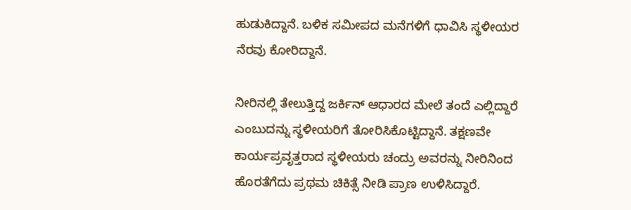ಹುಡುಕಿದ್ದಾನೆ. ಬಳಿಕ ಸಮೀಪದ ಮನೆಗಳಿಗೆ ಧಾವಿಸಿ ಸ್ಥಳೀಯರ ನೆರವು ಕೋರಿದ್ದಾನೆ.

ನೀರಿನಲ್ಲಿ ತೇಲುತ್ತಿದ್ದ ಜರ್ಕಿನ್ ಆಧಾರದ ಮೇಲೆ ತಂದೆ ಎಲ್ಲಿದ್ದಾರೆ ಎಂಬುದನ್ನು ಸ್ಥಳೀಯರಿಗೆ ತೋರಿಸಿಕೊಟ್ಟಿದ್ದಾನೆ. ತಕ್ಷಣವೇ ಕಾರ್ಯಪ್ರವೃತ್ತರಾದ ಸ್ಥಳೀಯರು ಚಂದ್ರು ಅವರನ್ನು ನೀರಿನಿಂದ ಹೊರತೆಗೆದು ಪ್ರಥಮ ಚಿಕಿತ್ಸೆ ನೀಡಿ ಪ್ರಾಣ ಉಳಿಸಿದ್ದಾರೆ.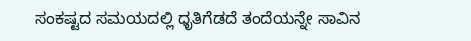ಸಂಕಷ್ಟದ ಸಮಯದಲ್ಲಿ ಧೃತಿಗೆಡದೆ ತಂದೆಯನ್ನೇ ಸಾವಿನ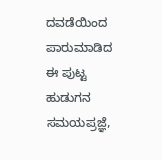ದವಡೆಯಿಂದ ಪಾರುಮಾಡಿದ ಈ ಪುಟ್ಟ ಹುಡುಗನ ಸಮಯಪ್ರಜ್ಞೆ,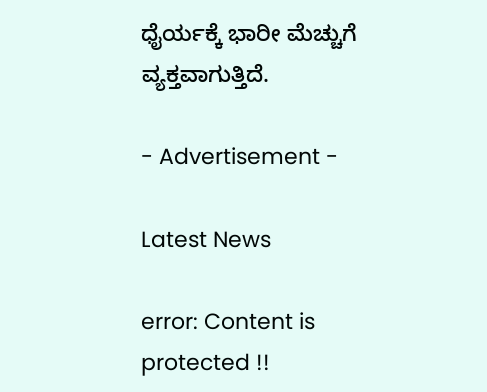ಧೈರ್ಯಕ್ಕೆ ಭಾರೀ ಮೆಚ್ಚುಗೆ ವ್ಯಕ್ತವಾಗುತ್ತಿದೆ.

- Advertisement -

Latest News

error: Content is protected !!